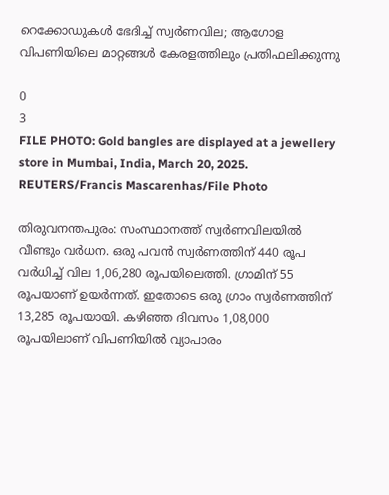റെക്കോഡുകൾ ഭേദിച്ച് സ്വർണവില; ആഗോള വിപണിയിലെ മാറ്റങ്ങൾ കേരളത്തിലും പ്രതിഫലിക്കുന്നു

0
3
FILE PHOTO: Gold bangles are displayed at a jewellery store in Mumbai, India, March 20, 2025. REUTERS/Francis Mascarenhas/File Photo

തിരുവനന്തപുരം: സംസ്ഥാനത്ത് സ്വർണവിലയിൽ വീണ്ടും വർധന. ഒരു പവൻ സ്വർണത്തിന് 440 രൂപ വർധിച്ച് വില 1,06,280 രൂപയിലെത്തി. ഗ്രാമിന് 55 രൂപയാണ് ഉയർന്നത്. ഇതോടെ ഒരു ഗ്രാം സ്വർണത്തിന് 13,285 രൂപയായി. കഴിഞ്ഞ ദിവസം 1,08,000 രൂപയിലാണ് വിപണിയിൽ വ്യാപാരം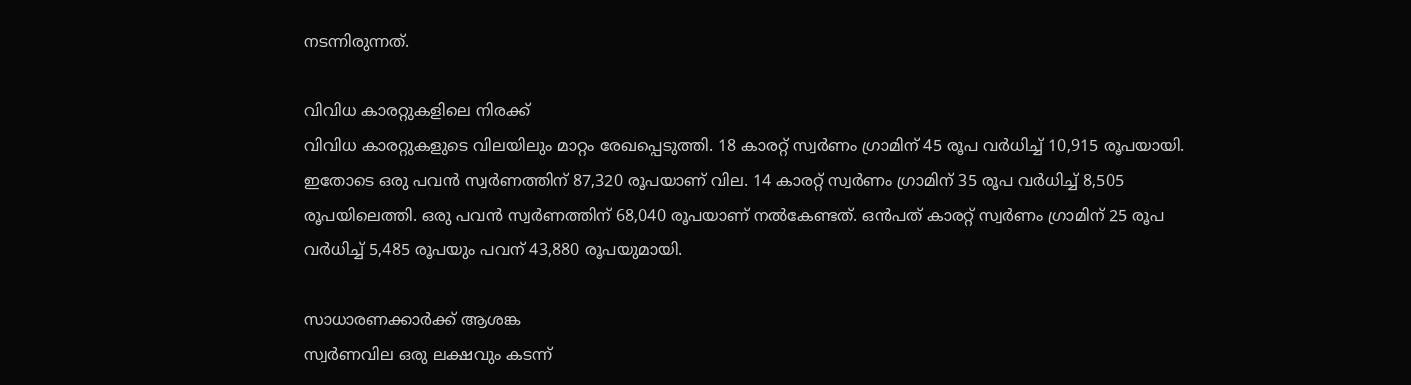നടന്നിരുന്നത്.

വിവിധ കാരറ്റുകളിലെ നിരക്ക്
വിവിധ കാരറ്റുകളുടെ വിലയിലും മാറ്റം രേഖപ്പെടുത്തി. 18 കാരറ്റ് സ്വർണം ഗ്രാമിന് 45 രൂപ വർധിച്ച് 10,915 രൂപയായി. ഇതോടെ ഒരു പവൻ സ്വർണത്തിന് 87,320 രൂപയാണ് വില. 14 കാരറ്റ് സ്വർണം ഗ്രാമിന് 35 രൂപ വർധിച്ച് 8,505 രൂപയിലെത്തി. ഒരു പവൻ സ്വർണത്തിന് 68,040 രൂപയാണ് നൽകേണ്ടത്. ഒൻപത് കാരറ്റ് സ്വർണം ഗ്രാമിന് 25 രൂപ വർധിച്ച് 5,485 രൂപയും പവന് 43,880 രൂപയുമായി.

സാധാരണക്കാർക്ക് ആശങ്ക
സ്വർണവില ഒരു ലക്ഷവും കടന്ന്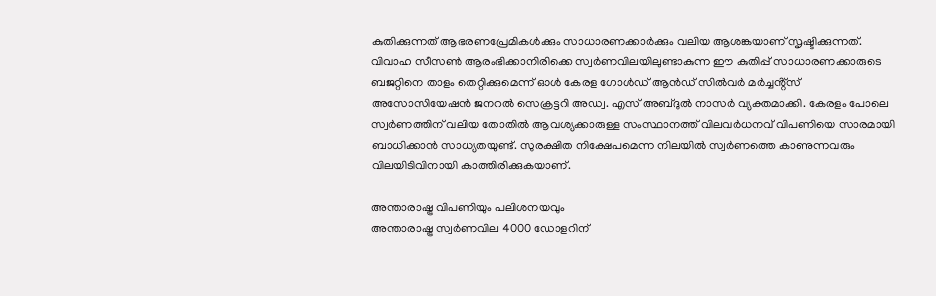കുതിക്കുന്നത് ആഭരണപ്രേമികൾക്കും സാധാരണക്കാർക്കും വലിയ ആശങ്കയാണ് സൃഷ്ടിക്കുന്നത്. വിവാഹ സീസൺ ആരംഭിക്കാനിരിക്കെ സ്വർണവിലയിലുണ്ടാകുന്ന ഈ കുതിപ്പ് സാധാരണക്കാരുടെ ബജറ്റിനെ താളം തെറ്റിക്കുമെന്ന് ഓൾ കേരള ഗോൾഡ് ആൻഡ് സിൽവർ മർച്ചൻ്റ്സ് അസോസിയേഷൻ ജനറൽ സെക്രട്ടറി അഡ്വ. എസ് അബ്ദുൽ നാസർ വ്യക്തമാക്കി. കേരളം പോലെ സ്വർണത്തിന് വലിയ തോതിൽ ആവശ്യക്കാരുള്ള സംസ്ഥാനത്ത് വിലവർധനവ് വിപണിയെ സാരമായി ബാധിക്കാൻ സാധ്യതയുണ്ട്. സുരക്ഷിത നിക്ഷേപമെന്ന നിലയിൽ സ്വർണത്തെ കാണുന്നവരും വിലയിടിവിനായി കാത്തിരിക്കുകയാണ്.

അന്താരാഷ്ട്ര വിപണിയും പലിശനയവും
അന്താരാഷ്ട്ര സ്വർണവില 4000 ഡോളറിന്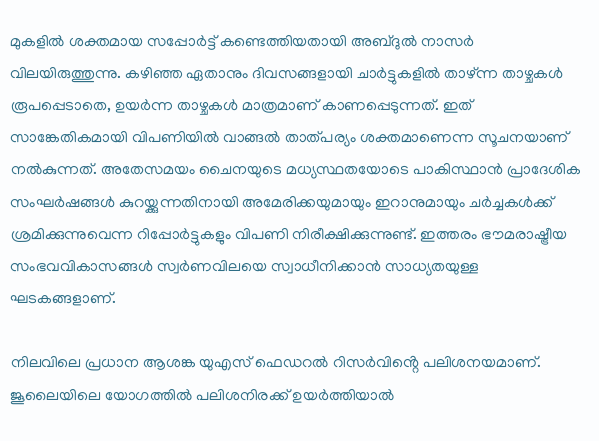മുകളിൽ ശക്തമായ സപ്പോർട്ട് കണ്ടെത്തിയതായി അബ്ദുൽ നാസർ വിലയിരുത്തുന്നു. കഴിഞ്ഞ ഏതാനും ദിവസങ്ങളായി ചാർട്ടുകളിൽ താഴ്ന്ന താഴ്ചകൾ രൂപപ്പെടാതെ, ഉയർന്ന താഴ്ചകൾ മാത്രമാണ് കാണപ്പെടുന്നത്. ഇത് സാങ്കേതികമായി വിപണിയിൽ വാങ്ങൽ താത്പര്യം ശക്തമാണെന്ന സൂചനയാണ് നൽകുന്നത്. അതേസമയം ചൈനയുടെ മധ്യസ്ഥതയോടെ പാകിസ്ഥാൻ പ്രാദേശിക സംഘർഷങ്ങൾ കുറയ്ക്കുന്നതിനായി അമേരിക്കയുമായും ഇറാനുമായും ചർച്ചകൾക്ക് ശ്രമിക്കുന്നുവെന്ന റിപ്പോർട്ടുകളും വിപണി നിരീക്ഷിക്കുന്നുണ്ട്. ഇത്തരം ഭൗമരാഷ്ട്രീയ സംഭവവികാസങ്ങൾ സ്വർണവിലയെ സ്വാധീനിക്കാൻ സാധ്യതയുള്ള ഘടകങ്ങളാണ്.

നിലവിലെ പ്രധാന ആശങ്ക യുഎസ് ഫെഡറൽ റിസർവിൻ്റെ പലിശനയമാണ്. ജൂലൈയിലെ യോഗത്തിൽ പലിശനിരക്ക് ഉയർത്തിയാൽ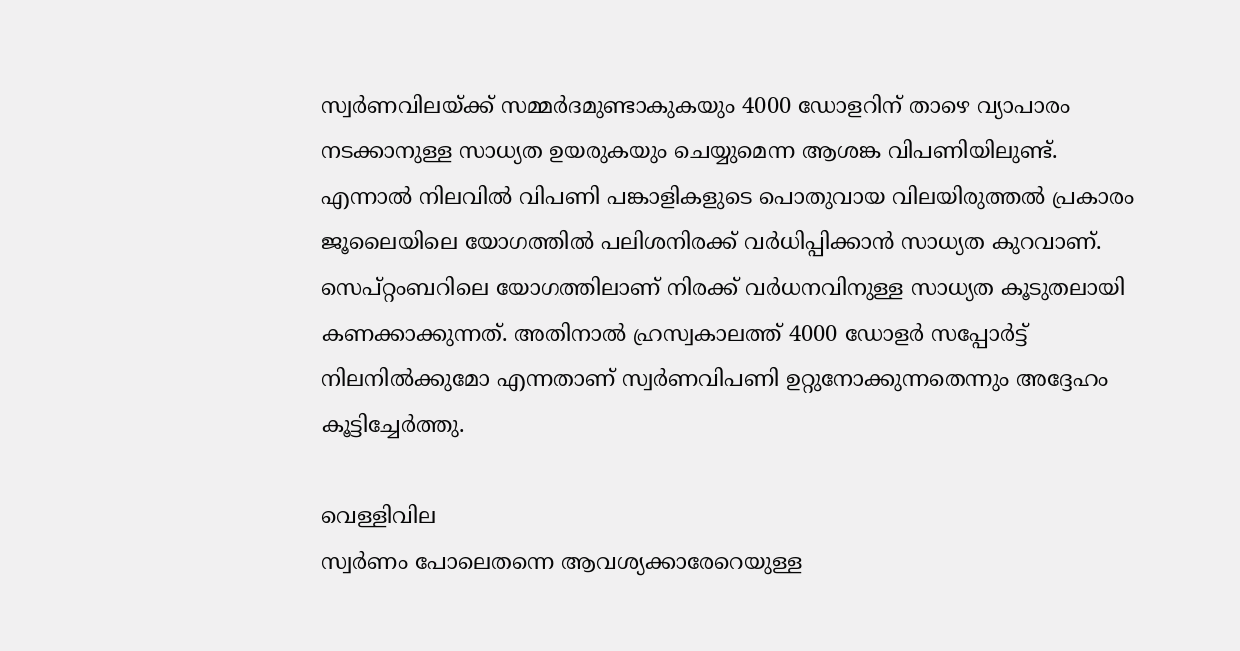സ്വർണവിലയ്ക്ക് സമ്മർദമുണ്ടാകുകയും 4000 ഡോളറിന് താഴെ വ്യാപാരം നടക്കാനുള്ള സാധ്യത ഉയരുകയും ചെയ്യുമെന്ന ആശങ്ക വിപണിയിലുണ്ട്. എന്നാൽ നിലവിൽ വിപണി പങ്കാളികളുടെ പൊതുവായ വിലയിരുത്തൽ പ്രകാരം ജൂലൈയിലെ യോഗത്തിൽ പലിശനിരക്ക് വർധിപ്പിക്കാൻ സാധ്യത കുറവാണ്. സെപ്റ്റംബറിലെ യോഗത്തിലാണ് നിരക്ക് വർധനവിനുള്ള സാധ്യത കൂടുതലായി കണക്കാക്കുന്നത്. അതിനാൽ ഹ്രസ്വകാലത്ത് 4000 ഡോളർ സപ്പോർട്ട് നിലനിൽക്കുമോ എന്നതാണ് സ്വർണവിപണി ഉറ്റുനോക്കുന്നതെന്നും അദ്ദേഹം കൂട്ടിച്ചേർത്തു.

വെള്ളിവില
സ്വർണം പോലെതന്നെ ആവശ്യക്കാരേറെയുള്ള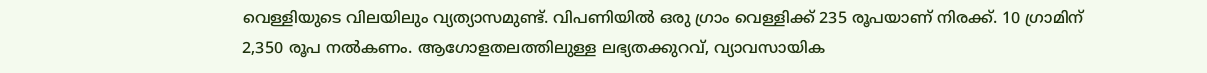വെള്ളിയുടെ വിലയിലും വ്യത്യാസമുണ്ട്. വിപണിയിൽ ഒരു ഗ്രാം വെള്ളിക്ക് 235 രൂപയാണ് നിരക്ക്. 10 ഗ്രാമിന് 2,350 രൂപ നൽകണം. ആഗോളതലത്തിലുള്ള ലഭ്യതക്കുറവ്, വ്യാവസായിക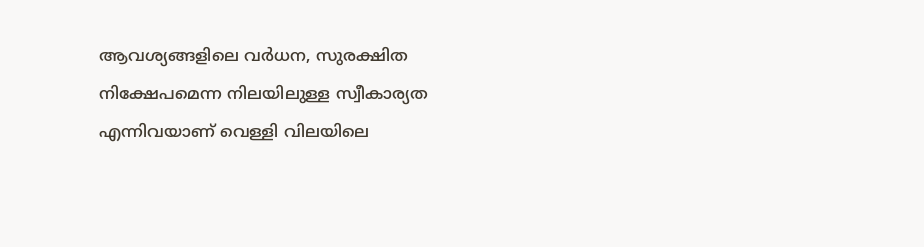ആവശ്യങ്ങളിലെ വർധന, സുരക്ഷിത നിക്ഷേപമെന്ന നിലയിലുള്ള സ്വീകാര്യത എന്നിവയാണ് വെള്ളി വിലയിലെ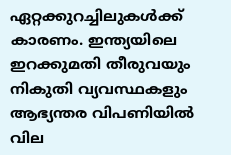ഏറ്റക്കുറച്ചിലുകൾക്ക് കാരണം. ഇന്ത്യയിലെ ഇറക്കുമതി തീരുവയും നികുതി വ്യവസ്ഥകളും ആഭ്യന്തര വിപണിയിൽ വില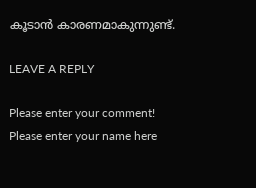കൂടാൻ കാരണമാകുന്നുണ്ട്.

LEAVE A REPLY

Please enter your comment!
Please enter your name here